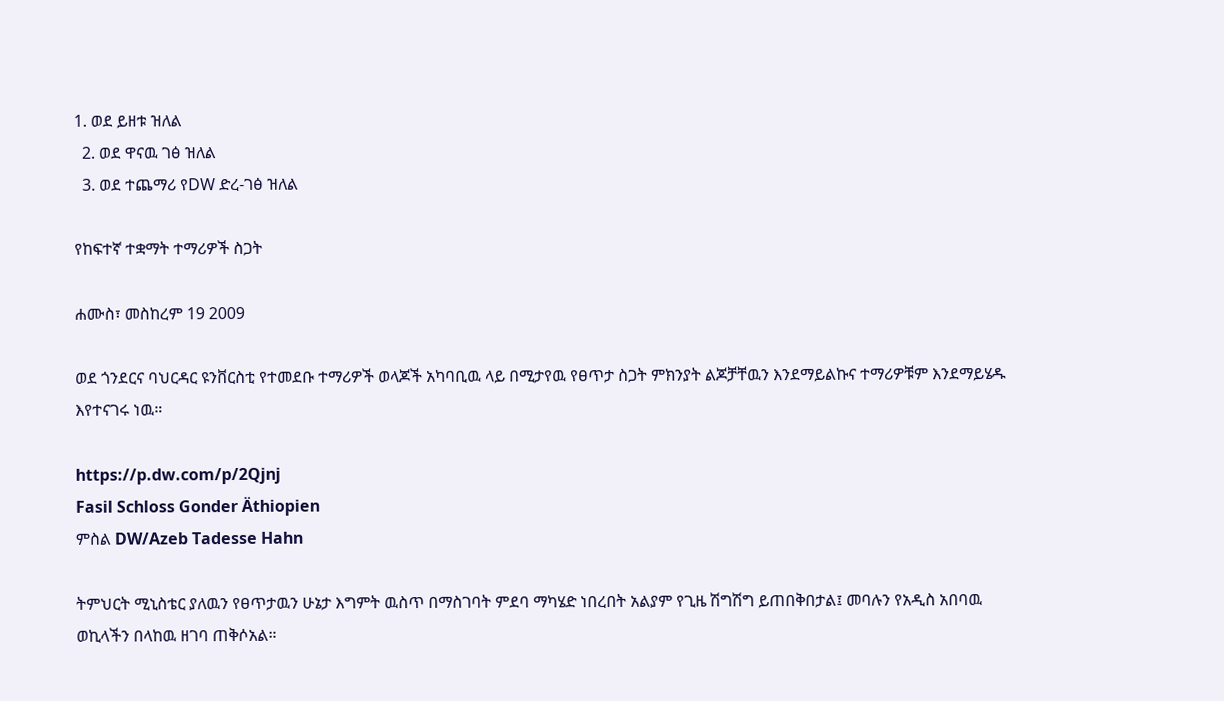1. ወደ ይዘቱ ዝለል
  2. ወደ ዋናዉ ገፅ ዝለል
  3. ወደ ተጨማሪ የDW ድረ-ገፅ ዝለል

የከፍተኛ ተቋማት ተማሪዎች ስጋት

ሐሙስ፣ መስከረም 19 2009

ወደ ጎንደርና ባህርዳር ዩንቨርስቲ የተመደቡ ተማሪዎች ወላጆች አካባቢዉ ላይ በሚታየዉ የፀጥታ ስጋት ምክንያት ልጆቻቸዉን እንደማይልኩና ተማሪዎቹም እንደማይሄዱ እየተናገሩ ነዉ።

https://p.dw.com/p/2Qjnj
Fasil Schloss Gonder Äthiopien
ምስል DW/Azeb Tadesse Hahn

ትምህርት ሚኒስቴር ያለዉን የፀጥታዉን ሁኔታ እግምት ዉስጥ በማስገባት ምደባ ማካሄድ ነበረበት አልያም የጊዜ ሽግሽግ ይጠበቅበታል፤ መባሉን የአዲስ አበባዉ ወኪላችን በላከዉ ዘገባ ጠቅሶአል።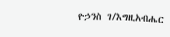ዮኃንስ ገ/እግዚአብሔር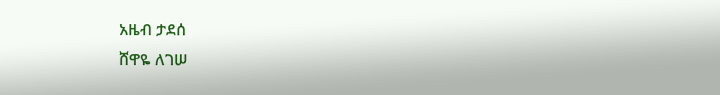አዜብ ታደሰ
ሸዋዬ ለገሠ